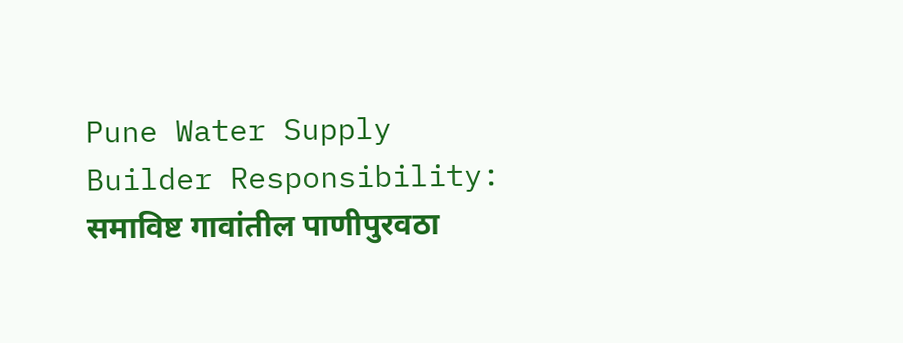Pune Water Supply Builder Responsibility: समाविष्ट गावांतील पाणीपुरवठा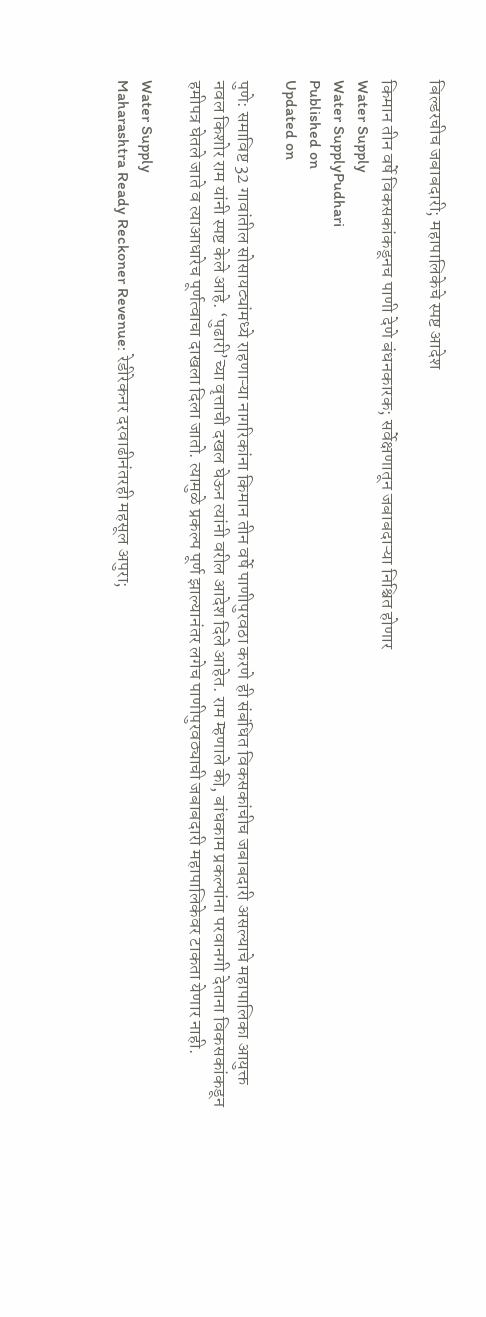बिल्डरचीच जबाबदारी; महापालिकेचे स्पष्ट आदेश

किमान तीन वर्षे विकसकांकडूनच पाणी देणे बंधनकारक; सर्वेक्षणातून जबाबदाऱ्या निश्चित होणार
Water Supply
Water SupplyPudhari
Published on
Updated on

पुणे: समाविष्ट 32 गावांतील सोसायट्यांमध्ये राहणाऱ्या नागरिकांना किमान तीन वर्षे पाणीपुरवठा करणे ही संबंधित विकसकांचीच जबाबदारी असल्याचे महापालिका आयुक्त नवल किशोर राम यांनी स्पष्ट केले आहे. ‘पुढारी‌’च्या वृत्ताची दखल घेऊन त्यांनी वरील आदेश दिले आहेत. राम म्हणाले की, बांधकाम प्रकल्पांना परवानगी देताना विकसकांकडून हमीपत्र घेतले जाते व त्याआधारेच पूर्णत्वाचा दाखला दिला जातो. त्यामुळे प्रकल्प पूर्ण झाल्यानंतर लगेच पाणीपुरवठ्याची जबाबदारी महापालिकेवर टाकता येणार नाही.

Water Supply
Maharashtra Ready Reckoner Revenue: रेडीरेकनर दरवाढीनंतरही महसूल अपुरा;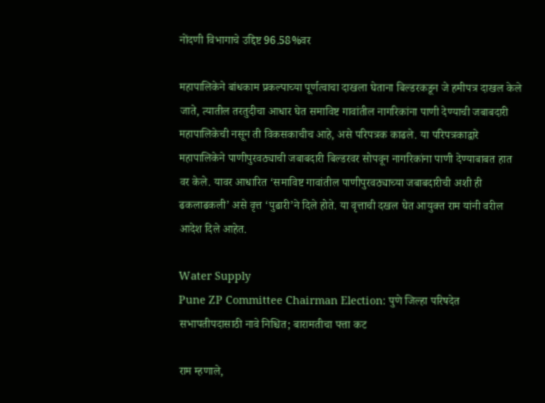नोंदणी विभागाचे उद्दिष्ट 96.58%वर

महापालिकेने बांधकाम प्रकल्पाच्या पूर्णत्वाचा दाखला घेताना बिल्डरकडून जे हमीपत्र दाखल केले जाते, त्यातील तरतुदीचा आधार घेत समाविष्ट गावांतील नागरिकांना पाणी देण्याची जबाबदारी महापालिकेची नसून ती विकसकाचीच आहे, असे परिपत्रक काढले. या परिपत्रकाद्वारे महापालिकेने पाणीपुरवठ्याची जबाबदारी बिल्डरवर सोपवून नागरिकांना पाणी देण्याबाबत हात वर केले. यावर आधारित ‌‘समाविष्ट गावांतील पाणीपुरवठ्याच्या जबाबदारीची अशी ही ढकलाढकली‌’ असे वृत्त ‌‘पुढारी‌’ने दिले होते. या वृत्ताची दखल घेत आयुक्त राम यांनी वरील आदेश दिले आहेत.

Water Supply
Pune ZP Committee Chairman Election: पुणे जिल्हा परिषदेत सभापतीपदासाठी नावे निश्चित; बारामतीचा पत्ता कट

राम म्हणाले,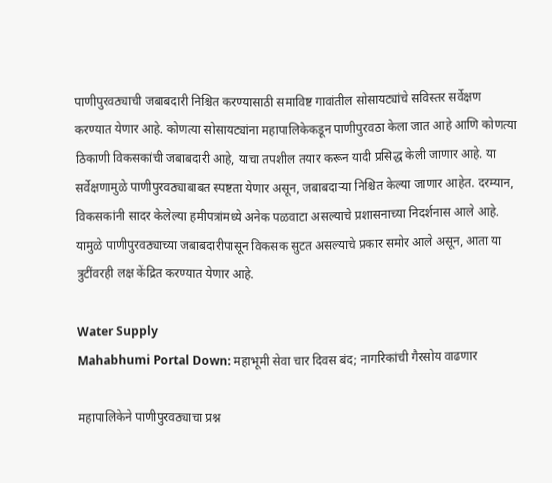पाणीपुरवठ्याची जबाबदारी निश्चित करण्यासाठी समाविष्ट गावांतील सोसायट्यांचे सविस्तर सर्वेक्षण करण्यात येणार आहे. कोणत्या सोसायट्यांना महापालिकेकडून पाणीपुरवठा केला जात आहे आणि कोणत्या ठिकाणी विकसकांची जबाबदारी आहे, याचा तपशील तयार करून यादी प्रसिद्ध केली जाणार आहे. या सर्वेक्षणामुळे पाणीपुरवठ्याबाबत स्पष्टता येणार असून, जबाबदाऱ्या निश्चित केल्या जाणार आहेत. दरम्यान, विकसकांनी सादर केलेल्या हमीपत्रांमध्ये अनेक पळवाटा असल्याचे प्रशासनाच्या निदर्शनास आले आहे. यामुळे पाणीपुरवठ्याच्या जबाबदारीपासून विकसक सुटत असल्याचे प्रकार समोर आले असून, आता या त्रुटींवरही लक्ष केंद्रित करण्यात येणार आहे.

Water Supply
Mahabhumi Portal Down: महाभूमी सेवा चार दिवस बंद; नागरिकांची गैरसोय वाढणार

महापालिकेने पाणीपुरवठ्याचा प्रश्न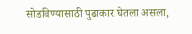सोडविण्यासाठी पुढाकार घेतला असला,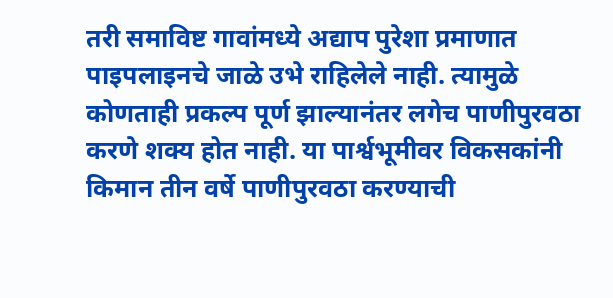तरी समाविष्ट गावांमध्ये अद्याप पुरेशा प्रमाणात पाइपलाइनचे जाळे उभे राहिलेले नाही. त्यामुळे कोणताही प्रकल्प पूर्ण झाल्यानंतर लगेच पाणीपुरवठा करणे शक्य होत नाही. या पार्श्वभूमीवर विकसकांनी किमान तीन वर्षे पाणीपुरवठा करण्याची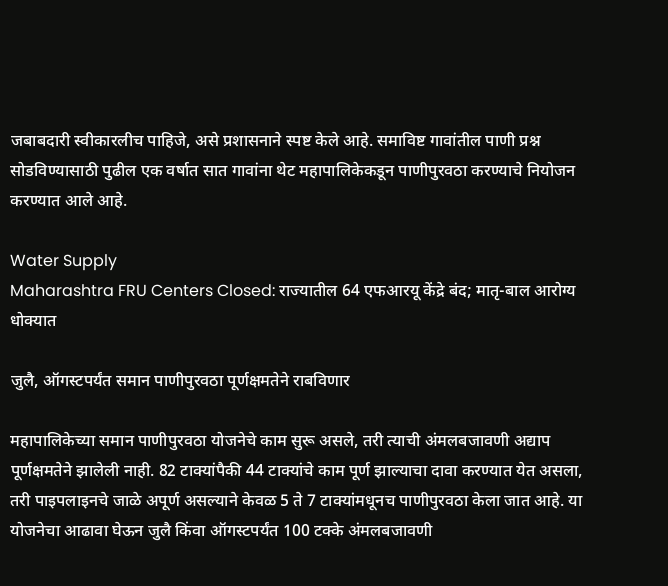जबाबदारी स्वीकारलीच पाहिजे, असे प्रशासनाने स्पष्ट केले आहे. समाविष्ट गावांतील पाणी प्रश्न सोडविण्यासाठी पुढील एक वर्षात सात गावांना थेट महापालिकेकडून पाणीपुरवठा करण्याचे नियोजन करण्यात आले आहे.

Water Supply
Maharashtra FRU Centers Closed: राज्यातील 64 एफआरयू केंद्रे बंद; मातृ-बाल आरोग्य धोक्यात

जुलै, ऑगस्टपर्यंत समान पाणीपुरवठा पूर्णक्षमतेने राबविणार

महापालिकेच्या समान पाणीपुरवठा योजनेचे काम सुरू असले, तरी त्याची अंमलबजावणी अद्याप पूर्णक्षमतेने झालेली नाही. 82 टाक्यांपैकी 44 टाक्यांचे काम पूर्ण झाल्याचा दावा करण्यात येत असला, तरी पाइपलाइनचे जाळे अपूर्ण असल्याने केवळ 5 ते 7 टाक्यांमधूनच पाणीपुरवठा केला जात आहे. या योजनेचा आढावा घेऊन जुलै किंवा ऑगस्टपर्यंत 100 टक्के अंमलबजावणी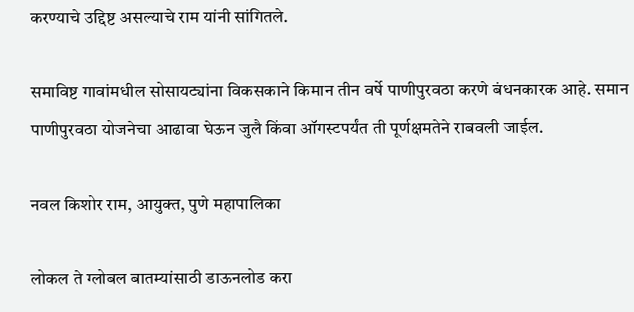करण्याचे उद्दिष्ट असल्याचे राम यांनी सांगितले.

समाविष्ट गावांमधील सोसायट्यांना विकसकाने किमान तीन वर्षे पाणीपुरवठा करणे बंधनकारक आहे. समान पाणीपुरवठा योजनेचा आढावा घेऊन जुलै किंवा ऑगस्टपर्यंत ती पूर्णक्षमतेने राबवली जाईल.

नवल किशोर राम, आयुक्त, पुणे महापालिका

लोकल ते ग्लोबल बातम्यांसाठी डाऊनलोड करा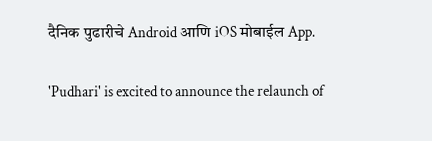दैनिक पुढारीचे Android आणि iOS मोबाईल App.

'Pudhari' is excited to announce the relaunch of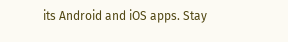its Android and iOS apps. Stay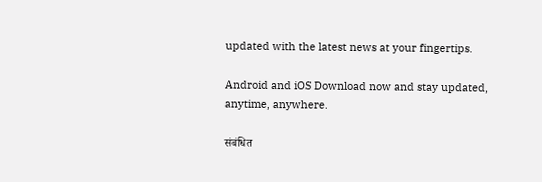updated with the latest news at your fingertips.

Android and iOS Download now and stay updated, anytime, anywhere.

संबंधित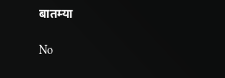बातम्या

No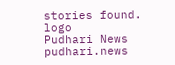stories found.
logo
Pudhari News
pudhari.news